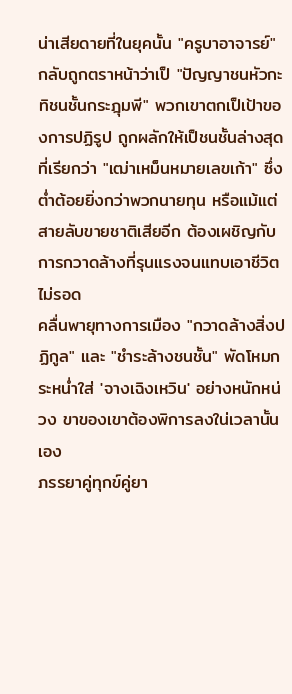น่าเสียดายที่ในยุคนั้น "ครูบาอาจารย์" กลับถูกตราหน้าว่าเป็ "ปัญญาชนหัวกะทิชนชั้นกระฎุมพี" พวกเขาตกเป็เป้าของการปฏิรูป ถูกผลักให้เป็ชนชั้นล่างสุดที่เรียกว่า "เฒ่าเหม็นหมายเลขเก้า" ซึ่งต่ำต้อยยิ่งกว่าพวกนายทุน หรือแม้แต่สายลับขายชาติเสียอีก ต้องเผชิญกับการกวาดล้างที่รุนแรงจนแทบเอาชีวิตไม่รอด
คลื่นพายุทางการเมือง "กวาดล้างสิ่งปฏิกูล" และ "ชำระล้างชนชั้น" พัดโหมกระหน่ำใส่ 'จางเฉิงเหวิน' อย่างหนักหน่วง ขาของเขาต้องพิการลงใน่เวลานั้นเอง
ภรรยาคู่ทุกข์คู่ยา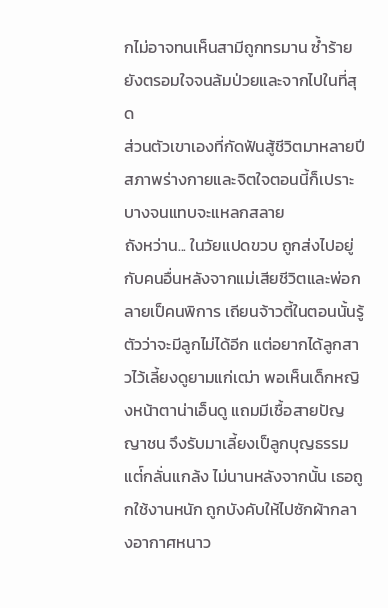กไม่อาจทนเห็นสามีถูกทรมาน ซ้ำร้ายยังตรอมใจจนล้มป่วยและจากไปในที่สุด
ส่วนตัวเขาเองที่กัดฟันสู้ชีวิตมาหลายปี สภาพร่างกายและจิตใจตอนนี้ก็เปราะบางจนแทบจะแหลกสลาย
ถังหว่าน... ในวัยแปดขวบ ถูกส่งไปอยู่กับคนอื่นหลังจากแม่เสียชีวิตและพ่อกลายเป็คนพิการ เถียนจ้าวตี้ในตอนนั้นรู้ตัวว่าจะมีลูกไม่ได้อีก แต่อยากได้ลูกสาวไว้เลี้ยงดูยามแก่เฒ่า พอเห็นเด็กหญิงหน้าตาน่าเอ็นดู แถมมีเชื้อสายปัญญาชน จึงรับมาเลี้ยงเป็ลูกบุญธรรม
แต่์กลั่นแกล้ง ไม่นานหลังจากนั้น เธอถูกใช้งานหนัก ถูกบังคับให้ไปซักผ้ากลางอากาศหนาว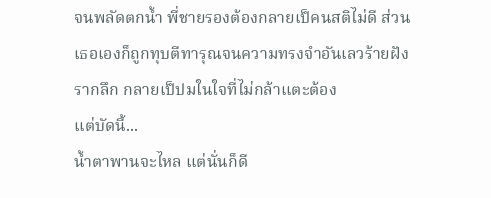จนพลัดตกน้ำ พี่ชายรองต้องกลายเป็คนสติไม่ดี ส่วนเธอเองก็ถูกทุบตีทารุณจนความทรงจำอันเลวร้ายฝังรากลึก กลายเป็ปมในใจที่ไม่กล้าแตะต้อง
แต่บัดนี้...
น้ำตาพานจะไหล แต่นั่นก็ดี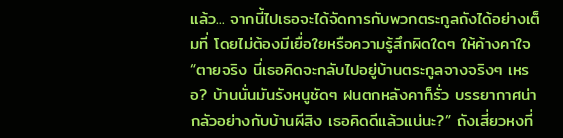แล้ว... จากนี้ไปเธอจะได้จัดการกับพวกตระกูลถังได้อย่างเต็มที่ โดยไม่ต้องมีเยื่อใยหรือความรู้สึกผิดใดๆ ให้ค้างคาใจ
“ตายจริง นี่เธอคิดจะกลับไปอยู่บ้านตระกูลจางจริงๆ เหรอ? บ้านนั่นมันรังหนูชัดๆ ฝนตกหลังคาก็รั่ว บรรยากาศน่ากลัวอย่างกับบ้านผีสิง เธอคิดดีแล้วแน่นะ?” ถังเสี่ยวหงที่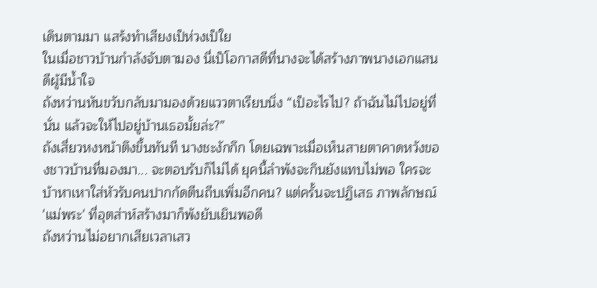เดินตามมา แสร้งทำเสียงเป็ห่วงเป็ใย
ในเมื่อชาวบ้านกำลังจับตามอง นี่เป็โอกาสดีที่นางจะได้สร้างภาพนางเอกแสนดีผู้มีน้ำใจ
ถังหว่านหันขวับกลับมามองด้วยแววตาเรียบนิ่ง “เป็อะไรไป? ถ้าฉันไม่ไปอยู่ที่นั่น แล้วจะให้ไปอยู่บ้านเธอมั้ยล่ะ?”
ถังเสี่ยวหงหน้าตึงขึ้นทันที นางชะงักกึก โดยเฉพาะเมื่อเห็นสายตาคาดหวังของชาวบ้านที่มองมา... จะตอบรับก็ไม่ได้ ยุคนี้ลำพังจะกินยังแทบไม่พอ ใครจะบ้าหาเหาใส่หัวรับคนปากกัดตีนถีบเพิ่มอีกคน? แต่ครั้นจะปฏิเสธ ภาพลักษณ์ 'แม่พระ' ที่อุตส่าห์สร้างมาก็พังยับเยินพอดี
ถังหว่านไม่อยากเสียเวลาเสว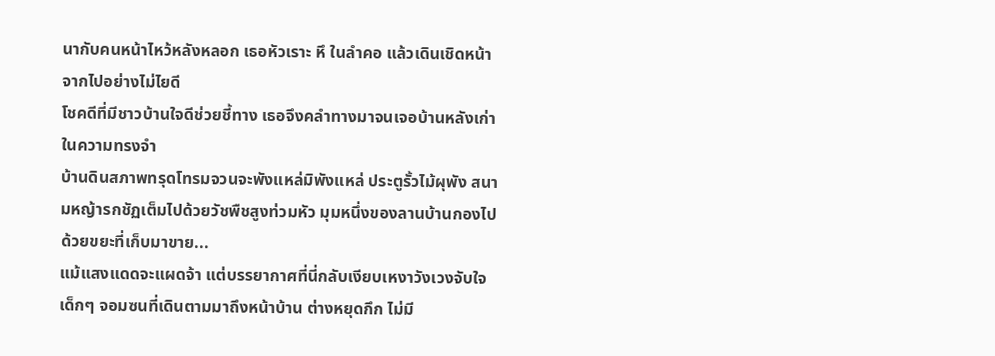นากับคนหน้าไหว้หลังหลอก เธอหัวเราะ หึ ในลำคอ แล้วเดินเชิดหน้าจากไปอย่างไม่ไยดี
โชคดีที่มีชาวบ้านใจดีช่วยชี้ทาง เธอจึงคลำทางมาจนเจอบ้านหลังเก่าในความทรงจำ
บ้านดินสภาพทรุดโทรมจวนจะพังแหล่มิพังแหล่ ประตูรั้วไม้ผุพัง สนามหญ้ารกชัฏเต็มไปด้วยวัชพืชสูงท่วมหัว มุมหนึ่งของลานบ้านกองไปด้วยขยะที่เก็บมาขาย...
แม้แสงแดดจะแผดจ้า แต่บรรยากาศที่นี่กลับเงียบเหงาวังเวงจับใจ
เด็กๆ จอมซนที่เดินตามมาถึงหน้าบ้าน ต่างหยุดกึก ไม่มี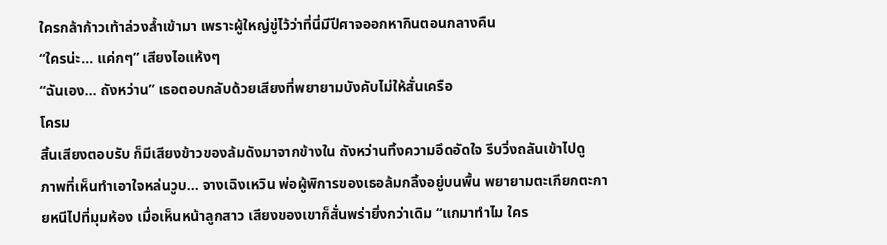ใครกล้าก้าวเท้าล่วงล้ำเข้ามา เพราะผู้ใหญ่ขู่ไว้ว่าที่นี่มีปีศาจออกหากินตอนกลางคืน
“ใครน่ะ... แค่กๆ” เสียงไอแห้งๆ
“ฉันเอง... ถังหว่าน” เธอตอบกลับด้วยเสียงที่พยายามบังคับไม่ให้สั่นเครือ
โครม
สิ้นเสียงตอบรับ ก็มีเสียงข้าวของล้มดังมาจากข้างใน ถังหว่านทิ้งความอึดอัดใจ รีบวิ่งถลันเข้าไปดู
ภาพที่เห็นทำเอาใจหล่นวูบ... จางเฉิงเหวิน พ่อผู้พิการของเธอล้มกลิ้งอยู่บนพื้น พยายามตะเกียกตะกายหนีไปที่มุมห้อง เมื่อเห็นหน้าลูกสาว เสียงของเขาก็สั่นพร่ายิ่งกว่าเดิม “แกมาทำไม ใคร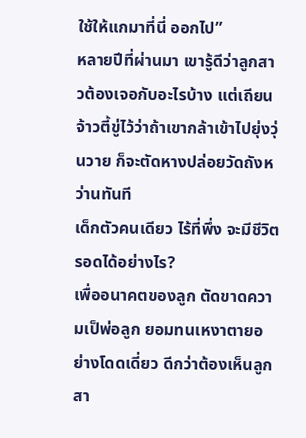ใช้ให้แกมาที่นี่ ออกไป”
หลายปีที่ผ่านมา เขารู้ดีว่าลูกสาวต้องเจอกับอะไรบ้าง แต่เถียนจ้าวตี้ขู่ไว้ว่าถ้าเขากล้าเข้าไปยุ่งวุ่นวาย ก็จะตัดหางปล่อยวัดถังหว่านทันที
เด็กตัวคนเดียว ไร้ที่พึ่ง จะมีชีวิตรอดได้อย่างไร?
เพื่ออนาคตของลูก ตัดขาดความเป็พ่อลูก ยอมทนเหงาตายอย่างโดดเดี่ยว ดีกว่าต้องเห็นลูกสา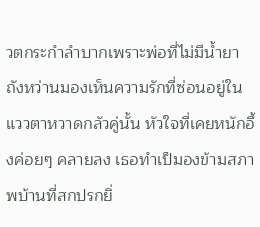วตกระกำลำบากเพราะพ่อที่ไม่มีน้ำยา
ถังหว่านมองเห็นความรักที่ซ่อนอยู่ในแววตาหวาดกลัวคู่นั้น หัวใจที่เคยหนักอึ้งค่อยๆ คลายลง เธอทำเป็มองข้ามสภาพบ้านที่สกปรกยิ่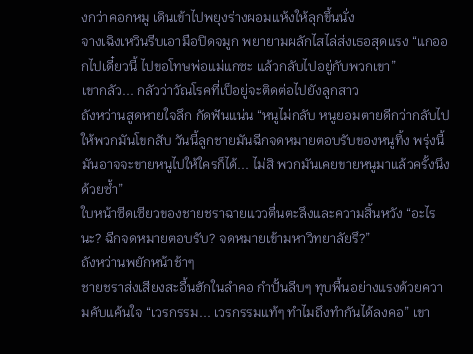งกว่าคอกหมู เดินเข้าไปพยุงร่างผอมแห้งให้ลุกขึ้นนั่ง
จางเฉิงเหวินรีบเอามือปิดจมูก พยายามผลักไสไล่ส่งเธอสุดแรง “แกออกไปเดี๋ยวนี้ ไปขอโทษพ่อแม่แกซะ แล้วกลับไปอยู่กับพวกเขา”
เขากลัว... กลัวว่าวัณโรคที่เป็อยู่จะติดต่อไปยังลูกสาว
ถังหว่านสูดหายใจลึก กัดฟันแน่น “หนูไม่กลับ หนูยอมตายดีกว่ากลับไปให้พวกมันโขกสับ วันนี้ลูกชายมันฉีกจดหมายตอบรับของหนูทิ้ง พรุ่งนี้มันอาจจะขายหนูไปให้ใครก็ได้... ไม่สิ พวกมันเคยขายหนูมาแล้วครั้งนึงด้วยซ้ำ”
ใบหน้าซีดเซียวของชายชราฉายแววตื่นตะลึงและความสิ้นหวัง “อะไรนะ? ฉีกจดหมายตอบรับ? จดหมายเข้ามหาวิทยาลัยรึ?”
ถังหว่านพยักหน้าช้าๆ
ชายชราส่งเสียงสะอื้นฮักในลำคอ กำปั้นลีบๆ ทุบพื้นอย่างแรงด้วยความคับแค้นใจ “เวรกรรม... เวรกรรมแท้ๆ ทำไมถึงทำกันได้ลงคอ” เขา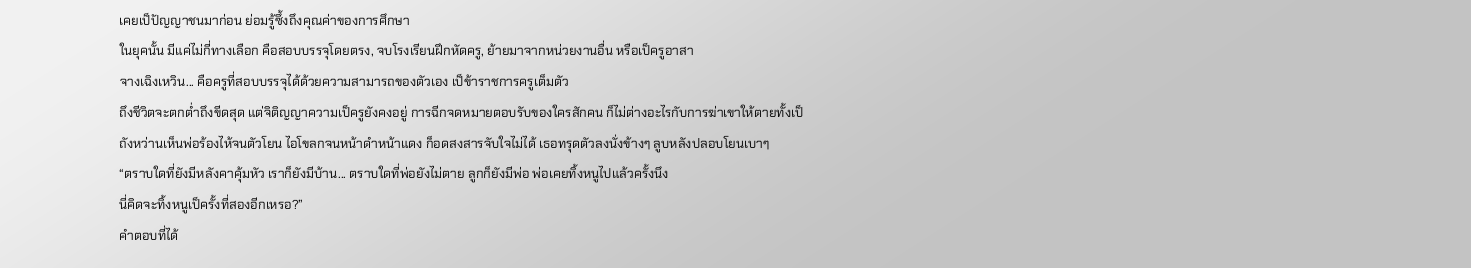เคยเป็ปัญญาชนมาก่อน ย่อมรู้ซึ้งถึงคุณค่าของการศึกษา
ในยุคนั้น มีแค่ไม่กี่ทางเลือก คือสอบบรรจุโดยตรง, จบโรงเรียนฝึกหัดครู, ย้ายมาจากหน่วยงานอื่น หรือเป็ครูอาสา
จางเฉิงเหวิน... คือครูที่สอบบรรจุได้ด้วยความสามารถของตัวเอง เป็ข้าราชการครูเต็มตัว
ถึงชีวิตจะตกต่ำถึงขีดสุด แต่จิติญญาความเป็ครูยังคงอยู่ การฉีกจดหมายตอบรับของใครสักคน ก็ไม่ต่างอะไรกับการฆ่าเขาให้ตายทั้งเป็
ถังหว่านเห็นพ่อร้องไห้จนตัวโยน ไอโขลกจนหน้าดำหน้าแดง ก็อดสงสารจับใจไม่ได้ เธอทรุดตัวลงนั่งข้างๆ ลูบหลังปลอบโยนเบาๆ
“ตราบใดที่ยังมีหลังคาคุ้มหัว เราก็ยังมีบ้าน... ตราบใดที่พ่อยังไม่ตาย ลูกก็ยังมีพ่อ พ่อเคยทิ้งหนูไปแล้วครั้งนึง
นี่คิดจะทิ้งหนูเป็ครั้งที่สองอีกเหรอ?”
คำตอบที่ได้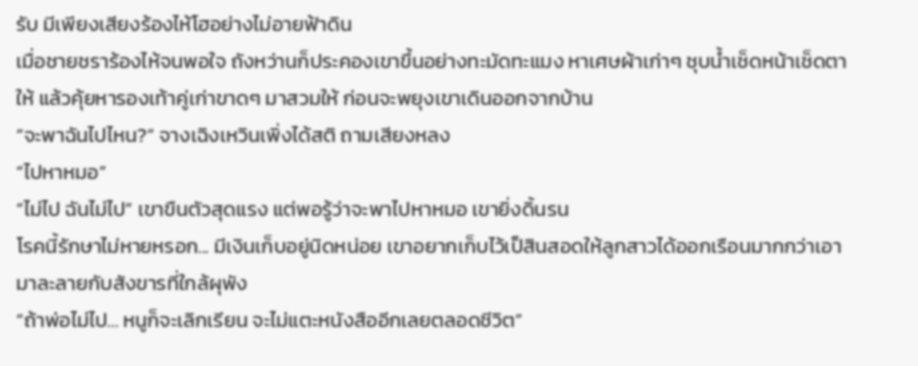รับ มีเพียงเสียงร้องไห้โฮอย่างไม่อายฟ้าดิน
เมื่อชายชราร้องไห้จนพอใจ ถังหว่านก็ประคองเขาขึ้นอย่างทะมัดทะแมง หาเศษผ้าเก่าๆ ชุบน้ำเช็ดหน้าเช็ดตาให้ แล้วคุ้ยหารองเท้าคู่เก่าขาดๆ มาสวมให้ ก่อนจะพยุงเขาเดินออกจากบ้าน
“จะพาฉันไปไหน?” จางเฉิงเหวินเพิ่งได้สติ ถามเสียงหลง
“ไปหาหมอ”
“ไม่ไป ฉันไม่ไป” เขาขืนตัวสุดแรง แต่พอรู้ว่าจะพาไปหาหมอ เขายิ่งดิ้นรน
โรคนี้รักษาไม่หายหรอก... มีเงินเก็บอยู่นิดหน่อย เขาอยากเก็บไว้เป็สินสอดให้ลูกสาวได้ออกเรือนมากกว่าเอามาละลายกับสังขารที่ใกล้ผุพัง
“ถ้าพ่อไม่ไป... หนูก็จะเลิกเรียน จะไม่แตะหนังสืออีกเลยตลอดชีวิต”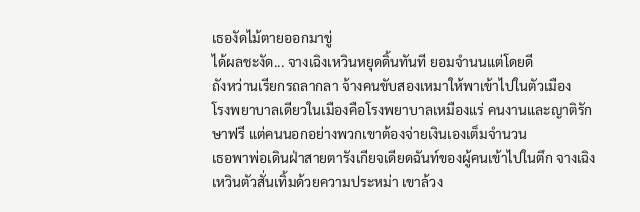เธองัดไม้ตายออกมาขู่
ได้ผลชะงัด... จางเฉิงเหวินหยุดดิ้นทันที ยอมจำนนแต่โดยดี
ถังหว่านเรียกรถลากลา จ้างคนขับสองเหมาให้พาเข้าไปในตัวเมือง
โรงพยาบาลเดียวในเมืองคือโรงพยาบาลเหมืองแร่ คนงานและญาติรักษาฟรี แต่คนนอกอย่างพวกเขาต้องจ่ายเงินเองเต็มจำนวน
เธอพาพ่อเดินฝ่าสายตารังเกียจเดียดฉันท์ของผู้คนเข้าไปในตึก จางเฉิงเหวินตัวสั่นเทิ้มด้วยความประหม่า เขาล้วง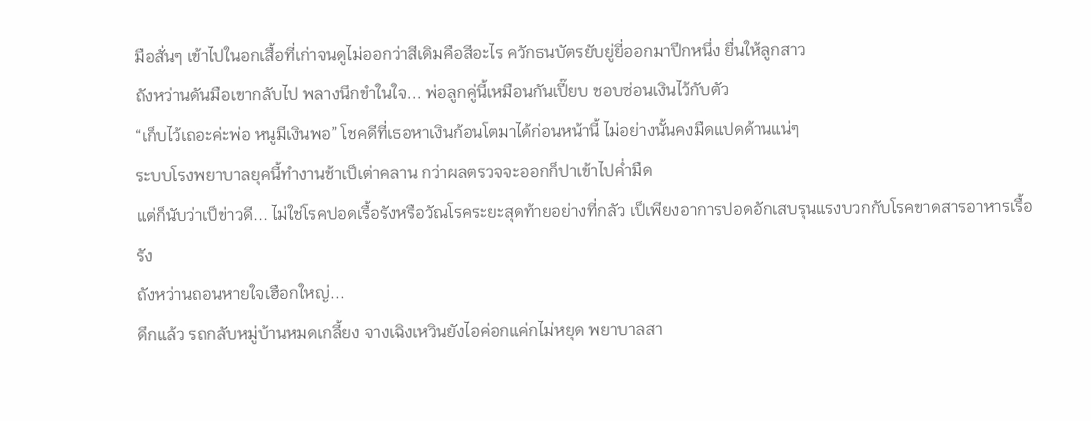มือสั่นๆ เข้าไปในอกเสื้อที่เก่าจนดูไม่ออกว่าสีเดิมคือสีอะไร ควักธนบัตรยับยู่ยี่ออกมาปึกหนึ่ง ยื่นให้ลูกสาว
ถังหว่านดันมือเขากลับไป พลางนึกขำในใจ... พ่อลูกคู่นี้เหมือนกันเปี๊ยบ ชอบซ่อนเงินไว้กับตัว
“เก็บไว้เถอะค่ะพ่อ หนูมีเงินพอ” โชคดีที่เธอหาเงินก้อนโตมาได้ก่อนหน้านี้ ไม่อย่างนั้นคงมืดแปดด้านแน่ๆ
ระบบโรงพยาบาลยุคนี้ทำงานช้าเป็เต่าคลาน กว่าผลตรวจจะออกก็ปาเข้าไปค่ำมืด
แต่ก็นับว่าเป็ข่าวดี... ไม่ใช่โรคปอดเรื้อรังหรือวัณโรคระยะสุดท้ายอย่างที่กลัว เป็เพียงอาการปอดอักเสบรุนแรงบวกกับโรคขาดสารอาหารเรื้อรัง
ถังหว่านถอนหายใจเฮือกใหญ่...
ดึกแล้ว รถกลับหมู่บ้านหมดเกลี้ยง จางเฉิงเหวินยังไอค่อกแค่กไม่หยุด พยาบาลสา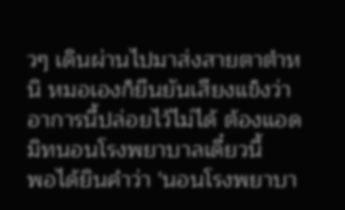วๆ เดินผ่านไปมาส่งสายตาตำหนิ หมอเองก็ยืนยันเสียงแข็งว่าอาการนี้ปล่อยไว้ไม่ได้ ต้องแอดมิทนอนโรงพยาบาลเดี๋ยวนี้
พอได้ยินคำว่า 'นอนโรงพยาบา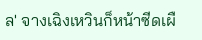ล' จางเฉิงเหวินก็หน้าซีดเผื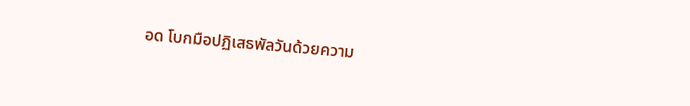อด โบกมือปฏิเสธพัลวันด้วยความ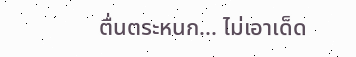ตื่นตระหนก... ไม่เอาเด็ด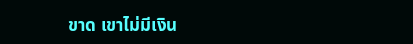ขาด เขาไม่มีเงิน